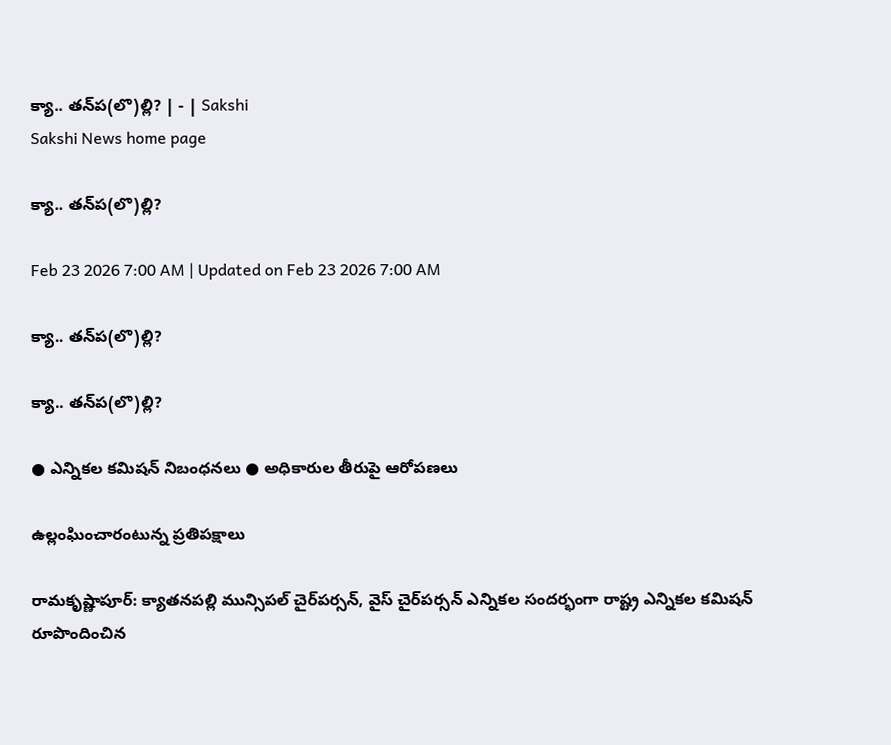క్యా.. తన్‌ప(లొ)ల్లి? | - | Sakshi
Sakshi News home page

క్యా.. తన్‌ప(లొ)ల్లి?

Feb 23 2026 7:00 AM | Updated on Feb 23 2026 7:00 AM

క్యా.. తన్‌ప(లొ)ల్లి?

క్యా.. తన్‌ప(లొ)ల్లి?

● ఎన్నికల కమిషన్‌ నిబంధనలు ● అధికారుల తీరుపై ఆరోపణలు

ఉల్లంఘించారంటున్న ప్రతిపక్షాలు

రామకృష్ణాపూర్‌: క్యాతనపల్లి మున్సిపల్‌ చైర్‌పర్సన్‌, వైస్‌ చైర్‌పర్సన్‌ ఎన్నికల సందర్భంగా రాష్ట్ర ఎన్నికల కమిషన్‌ రూపొందించిన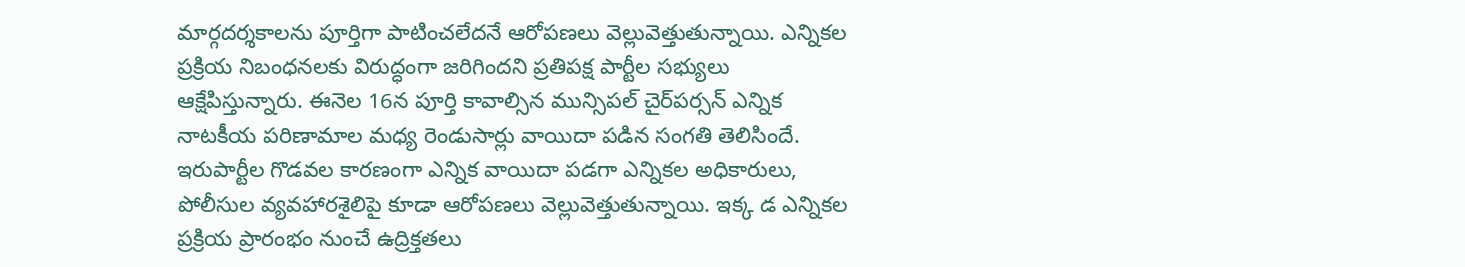మార్గదర్శకాలను పూర్తిగా పాటించలేదనే ఆరోపణలు వెల్లువెత్తుతున్నాయి. ఎన్నికల ప్రక్రియ నిబంధనలకు విరుద్ధంగా జరిగిందని ప్రతిపక్ష పార్టీల సభ్యులు ఆక్షేపిస్తున్నారు. ఈనెల 16న పూర్తి కావాల్సిన మున్సిపల్‌ చైర్‌పర్సన్‌ ఎన్నిక నాటకీయ పరిణామాల మధ్య రెండుసార్లు వాయిదా పడిన సంగతి తెలిసిందే. ఇరుపార్టీల గొడవల కారణంగా ఎన్నిక వాయిదా పడగా ఎన్నికల అధికారులు, పోలీసుల వ్యవహారశైలిపై కూడా ఆరోపణలు వెల్లువెత్తుతున్నాయి. ఇక్క డ ఎన్నికల ప్రక్రియ ప్రారంభం నుంచే ఉద్రిక్తతలు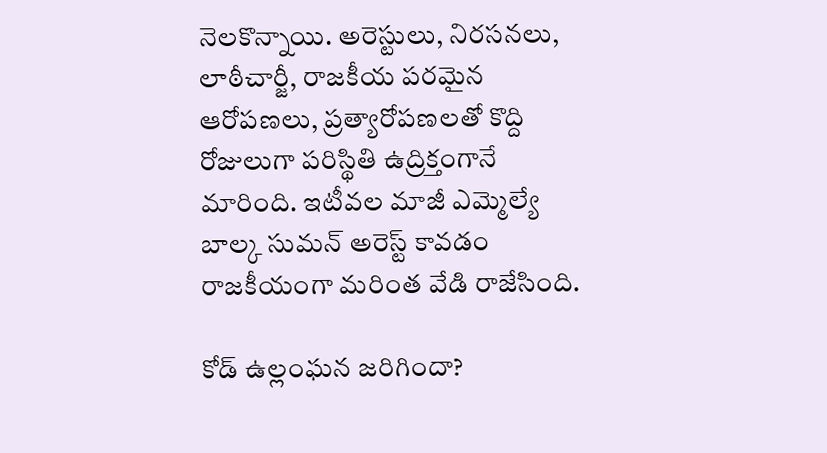నెలకొన్నాయి. అరెస్టులు, నిరసనలు, లాఠీచార్జీ, రాజకీయ పరమైన ఆరోపణలు, ప్రత్యారోపణలతో కొద్ది రోజులుగా పరిస్థితి ఉద్రిక్తంగానే మారింది. ఇటీవల మాజీ ఎమ్మెల్యే బాల్క సుమన్‌ అరెస్ట్‌ కావడం రాజకీయంగా మరింత వేడి రాజేసింది.

కోడ్‌ ఉల్లంఘన జరిగిందా?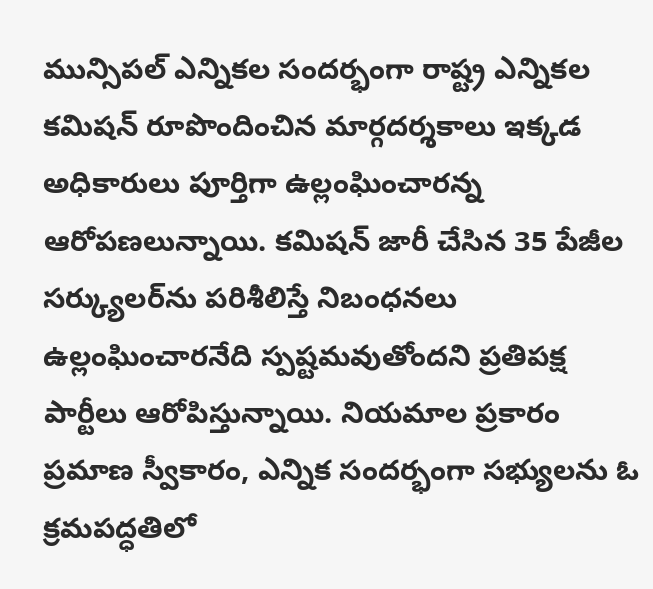మున్సిపల్‌ ఎన్నికల సందర్భంగా రాష్ట్ర ఎన్నికల కమిషన్‌ రూపొందించిన మార్గదర్శకాలు ఇక్కడ అధికారులు పూర్తిగా ఉల్లంఘించారన్న ఆరోపణలున్నాయి. కమిషన్‌ జారీ చేసిన 35 పేజీల సర్క్యులర్‌ను పరిశీలిస్తే నిబంధనలు ఉల్లంఘించారనేది స్పష్టమవుతోందని ప్రతిపక్ష పార్టీలు ఆరోపిస్తున్నాయి. నియమాల ప్రకారం ప్రమాణ స్వీకారం, ఎన్నిక సందర్భంగా సభ్యులను ఓ క్రమపద్ధతిలో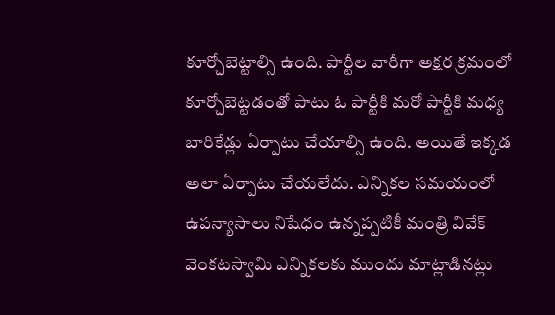కూర్చోబెట్టాల్సి ఉంది. పార్టీల వారీగా అక్షర క్రమంలో కూర్చోబెట్టడంతో పాటు ఓ పార్టీకి మరో పార్టీకి మధ్య బారికేడ్లు ఏర్పాటు చేయాల్సి ఉంది. అయితే ఇక్కడ అలా ఏర్పాటు చేయలేదు. ఎన్నికల సమయంలో ఉపన్యాసాలు నిషేధం ఉన్నప్పటికీ మంత్రి వివేక్‌ వెంకటస్వామి ఎన్నికలకు ముందు మాట్లాడినట్లు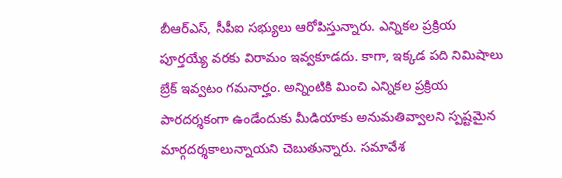బీఆర్‌ఎస్‌, సీపీఐ సభ్యులు ఆరోపిస్తున్నారు. ఎన్నికల ప్రక్రియ పూర్తయ్యే వరకు విరామం ఇవ్వకూడదు. కాగా, ఇక్కడ పది నిమిషాలు బ్రేక్‌ ఇవ్వటం గమనార్హం. అన్నింటికి మించి ఎన్నికల ప్రక్రియ పారదర్శకంగా ఉండేందుకు మీడియాకు అనుమతివ్వాలని స్పష్టమైన మార్గదర్శకాలున్నాయని చెబుతున్నారు. సమావేశ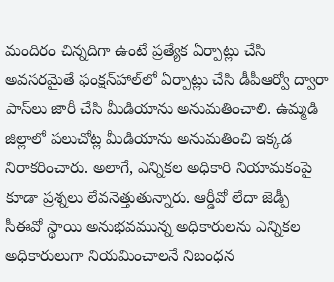మందిరం చిన్నదిగా ఉంటే ప్రత్యేక ఏర్పాట్లు చేసి అవసరమైతే ఫంక్షన్‌హాల్‌లో ఏర్పాట్లు చేసి డీపీఆర్వో ద్వారా పాస్‌లు జారీ చేసి మీడియాను అనుమతించాలి. ఉమ్మడి జిల్లాలో పలుచోట్ల మీడియాను అనుమతించి ఇక్కడ నిరాకరించారు. అలాగే, ఎన్నికల అధికారి నియామకంపై కూడా ప్రశ్నలు లేవనెత్తుతున్నారు. ఆర్డీవో లేదా జెడ్పీ సీఈవో స్థాయి అనుభవమున్న అధికారులను ఎన్నికల అధికారులుగా నియమించాలనే నిబంధన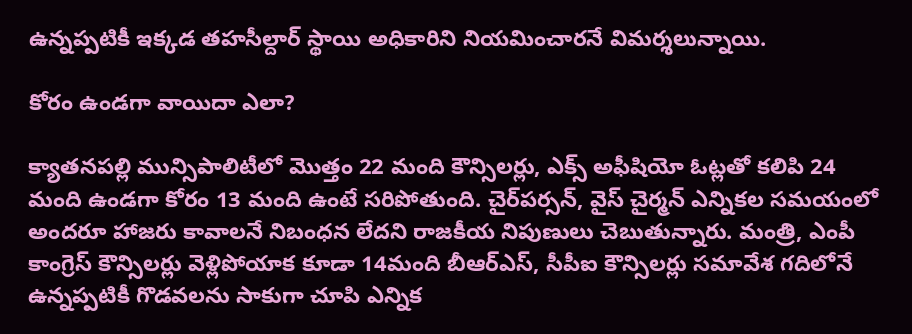ఉన్నప్పటికీ ఇక్కడ తహసీల్దార్‌ స్థాయి అధికారిని నియమించారనే విమర్శలున్నాయి.

కోరం ఉండగా వాయిదా ఎలా?

క్యాతనపల్లి మున్సిపాలిటీలో మొత్తం 22 మంది కౌన్సిలర్లు, ఎక్స్‌ అఫీషియో ఓట్లతో కలిపి 24 మంది ఉండగా కోరం 13 మంది ఉంటే సరిపోతుంది. చైర్‌పర్సన్‌, వైస్‌ చైర్మన్‌ ఎన్నికల సమయంలో అందరూ హాజరు కావాలనే నిబంధన లేదని రాజకీయ నిపుణులు చెబుతున్నారు. మంత్రి, ఎంపీ కాంగ్రెస్‌ కౌన్సిలర్లు వెళ్లిపోయాక కూడా 14మంది బీఆర్‌ఎస్‌, సీపీఐ కౌన్సిలర్లు సమావేశ గదిలోనే ఉన్నప్పటికీ గొడవలను సాకుగా చూపి ఎన్నిక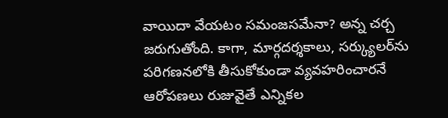వాయిదా వేయటం సమంజసమేనా? అన్న చర్చ జరుగుతోంది. కాగా, మార్గదర్శకాలు, సర్క్యులర్‌ను పరిగణనలోకి తీసుకోకుండా వ్యవహరించారనే ఆరోపణలు రుజువైతే ఎన్నికల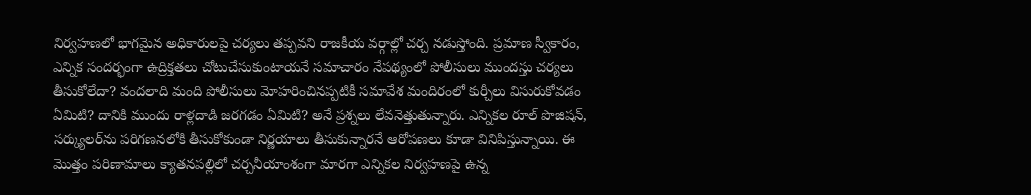నిర్వహణలో భాగమైన అధికారులపై చర్యలు తప్పవని రాజకీయ వర్గాల్లో చర్చ నడుస్తోంది. ప్రమాణ స్వీకారం, ఎన్నిక సందర్భంగా ఉద్రిక్తతలు చోటుచేసుకుంటాయనే సమాచారం నేపథ్యంలో పోలీసులు ముందస్తు చర్యలు తీసుకోలేదా? వందలాది మంది పోలీసులు మోహరించినప్పటికీ సమావేశ మందిరంలో కుర్చీలు విసురుకోవడం ఏమిటి? దానికి ముందు రాళ్లదాడి జరగడం ఏమిటి? అనే ప్రశ్నలు లేవనెత్తుతున్నారు. ఎన్నికల రూల్‌ పొజిషన్‌, సర్క్యులర్‌ను పరిగణనలోకి తీసుకోకుండా నిర్ణయాలు తీసుకున్నారనే ఆరోపణలు కూడా వినిపిస్తున్నాయి. ఈ మొత్తం పరిణామాలు క్యాతనపల్లిలో చర్చనీయాంశంగా మారగా ఎన్నికల నిర్వహణపై ఉన్న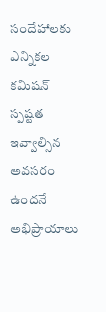సందేహాలకు ఎన్నికల కమిషన్‌ స్పష్టత ఇవ్వాల్సిన అవసరం ఉందనే అభిప్రాయాలు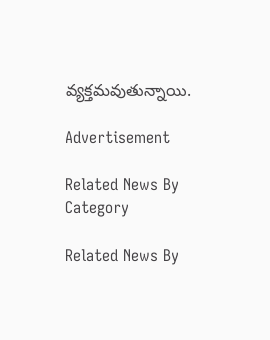వ్యక్తమవుతున్నాయి.

Advertisement

Related News By Category

Related News By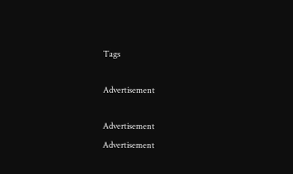Tags

Advertisement

Advertisement
Advertisement